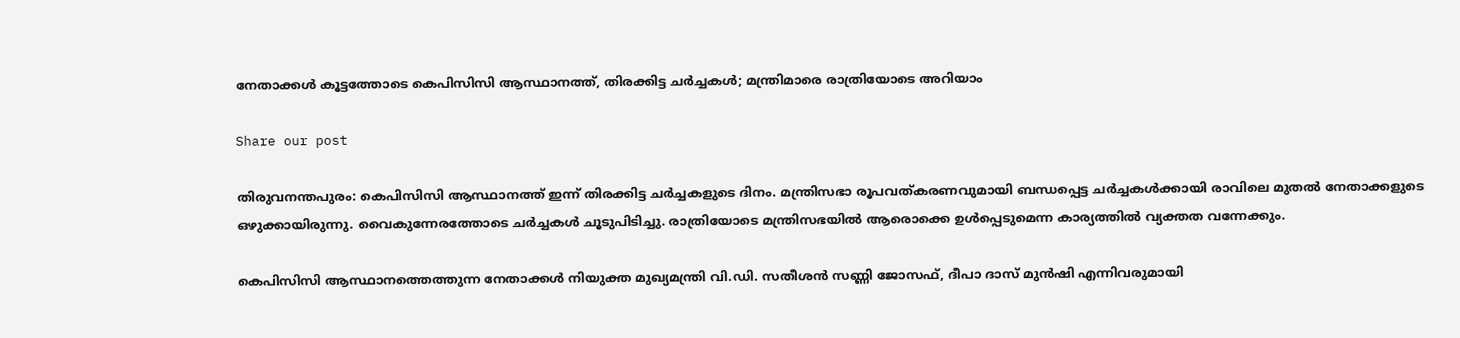നേതാക്കൾ കൂട്ടത്തോടെ കെപിസിസി ആസ്ഥാനത്ത്, തിരക്കിട്ട ചർച്ചകൾ; മന്ത്രിമാരെ രാത്രിയോടെ അറിയാം

Share our post

തിരുവനന്തപുരം: കെപിസിസി ആസ്ഥാനത്ത് ഇന്ന് തിരക്കിട്ട ചർച്ചകളുടെ ദിനം. മന്ത്രിസഭാ രൂപവത്കരണവുമായി ബന്ധപ്പെട്ട ചർച്ചകൾക്കായി രാവിലെ മുതൽ നേതാക്കളുടെ ഒഴുക്കായിരുന്നു. വൈകുന്നേരത്തോടെ ചർച്ചകൾ ചൂടുപിടിച്ചു. രാത്രിയോടെ മന്ത്രിസഭയിൽ ആരൊക്കെ ഉൾപ്പെടുമെന്ന കാര്യത്തിൽ വ്യക്തത വന്നേക്കും.

കെപിസിസി ആസ്ഥാനത്തെത്തുന്ന നേതാക്കൾ നിയുക്ത മുഖ്യമന്ത്രി വി.ഡി. സതീശൻ സണ്ണി ജോസഫ്, ദീപാ ദാസ് മുൻഷി എന്നിവരുമായി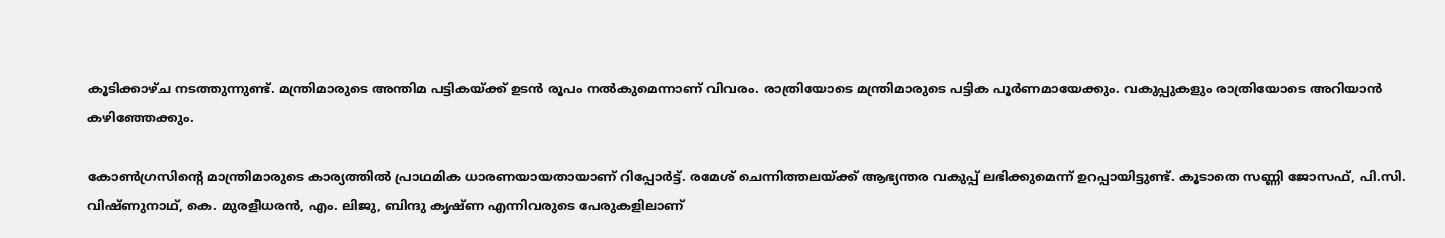കൂടിക്കാഴ്ച നടത്തുന്നുണ്ട്. മന്ത്രിമാരുടെ അന്തിമ പട്ടികയ്ക്ക് ഉടൻ രൂപം നൽകുമെന്നാണ് വിവരം. രാത്രിയോടെ മന്ത്രിമാരുടെ പട്ടിക പൂർണമായേക്കും. വകുപ്പുകളും രാത്രിയോടെ അറിയാൻ കഴിഞ്ഞേക്കും.

കോൺഗ്രസിന്റെ മാന്ത്രിമാരുടെ കാര്യത്തിൽ പ്രാഥമിക ധാരണയായതായാണ് റിപ്പോർട്ട്. രമേശ് ചെന്നിത്തലയ്ക്ക് ആഭ്യന്തര വകുപ്പ് ലഭിക്കുമെന്ന് ഉറപ്പായിട്ടുണ്ട്. കൂടാതെ സണ്ണി ജോസഫ്, പി.സി. വിഷ്ണുനാഥ്, കെ. മുരളീധരൻ, എം. ലിജു, ബിന്ദു കൃഷ്ണ എന്നിവരുടെ പേരുകളിലാണ്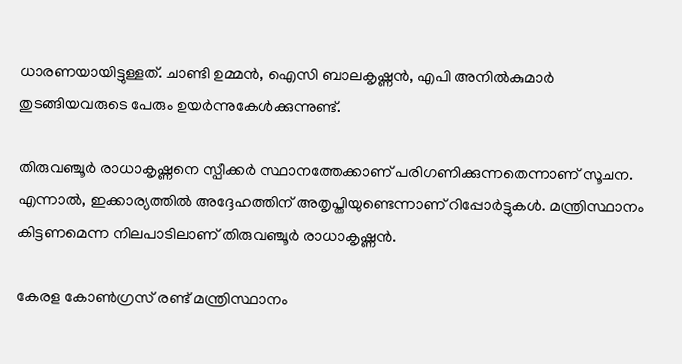ധാരണയായിട്ടുള്ളത്. ചാണ്ടി ഉമ്മൻ, ഐസി ബാലകൃഷ്ണൻ, എപി അനിൽകുമാർ തുടങ്ങിയവരുടെ പേരും ഉയർന്നുകേൾക്കുന്നുണ്ട്.

തിരുവഞ്ചൂർ രാധാകൃഷ്ണനെ സ്പീക്കർ സ്ഥാനത്തേക്കാണ് പരിഗണിക്കുന്നതെന്നാണ് സൂചന. എന്നാൽ, ഇക്കാര്യത്തിൽ അദ്ദേഹത്തിന് അതൃപ്തിയുണ്ടെന്നാണ് റിപ്പോർട്ടുകൾ. മന്ത്രിസ്ഥാനം കിട്ടണമെന്ന നിലപാടിലാണ് തിരുവഞ്ചൂർ രാധാകൃഷ്ണൻ.

കേരള കോൺഗ്രസ് രണ്ട് മന്ത്രിസ്ഥാനം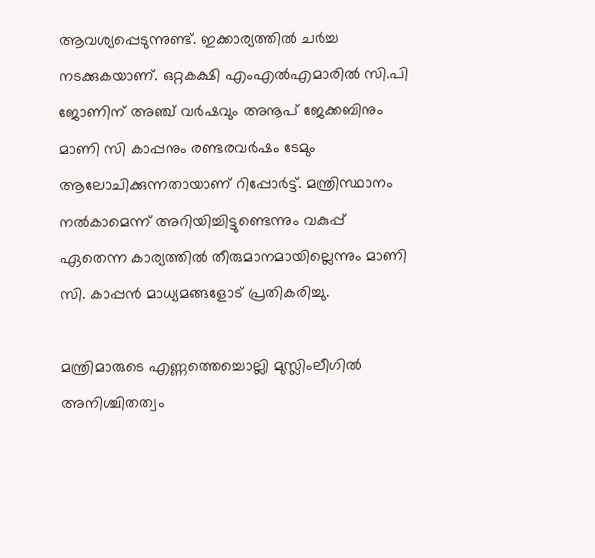ആവശ്യപ്പെടുന്നുണ്ട്. ഇക്കാര്യത്തിൽ ചർച്ച നടക്കുകയാണ്. ഒറ്റകക്ഷി എംഎൽഎമാരിൽ സി.പി ജോണിന് അഞ്ച് വർഷവും അനൂപ് ജേക്കബിനും മാണി സി കാപ്പനും രണ്ടരവർഷം ടേമും ആലോചിക്കുന്നതായാണ് റിപ്പോർട്ട്‌. മന്ത്രിസ്ഥാനം നൽകാമെന്ന് അറിയിച്ചിട്ടുണ്ടെന്നും വകുപ്പ് ഏതെന്ന കാര്യത്തിൽ തീരുമാനമായില്ലെന്നും മാണി സി. കാപ്പൻ മാധ്യമങ്ങളോട് പ്രതികരിച്ചു.

മന്ത്രിമാരുടെ എണ്ണത്തെച്ചൊല്ലി മുസ്ലിംലീഗിൽ അനിശ്ചിതത്വം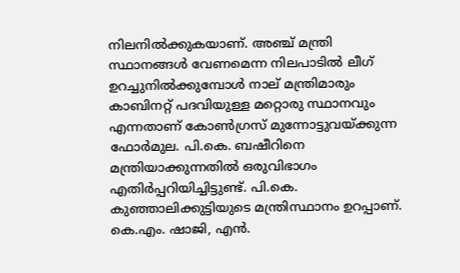നിലനിൽക്കുകയാണ്. അഞ്ച് മന്ത്രി സ്ഥാനങ്ങൾ വേണമെന്ന നിലപാടിൽ ലീഗ് ഉറച്ചുനിൽക്കുമ്പോൾ നാല് മന്ത്രിമാരും കാബിനറ്റ് പദവിയുള്ള മറ്റൊരു സ്ഥാനവും എന്നതാണ് കോൺഗ്രസ് മുന്നോട്ടുവയ്ക്കുന്ന ഫോർമുല. പി.കെ. ബഷീറിനെ മന്ത്രിയാക്കുന്നതിൽ ഒരുവിഭാഗം എതിർപ്പറിയിച്ചിട്ടുണ്ട്. പി.കെ. കുഞ്ഞാലിക്കുട്ടിയുടെ മന്ത്രിസ്ഥാനം ഉറപ്പാണ്. കെ.എം. ഷാജി, എൻ.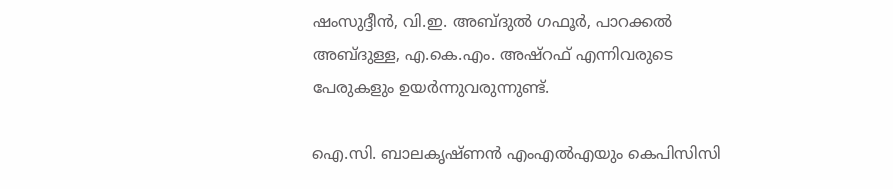ഷംസുദ്ദീൻ, വി.ഇ. അബ്ദുൽ ഗഫൂർ, പാറക്കൽ അബ്ദുള്ള, എ.കെ.എം. അഷ്‌റഫ് എന്നിവരുടെ പേരുകളും ഉയർന്നുവരുന്നുണ്ട്.

ഐ.സി. ബാലകൃഷ്ണൻ എംഎൽഎയും കെപിസിസി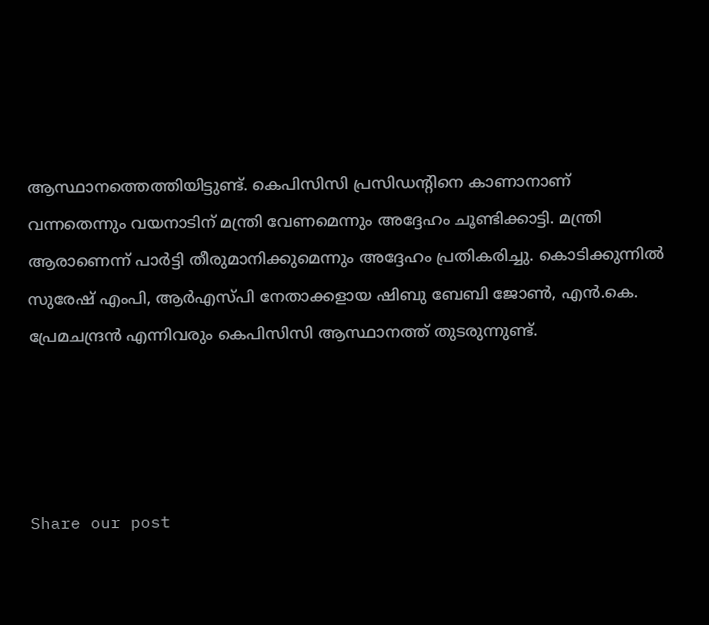ആസ്ഥാനത്തെത്തിയിട്ടുണ്ട്. കെപിസിസി പ്രസിഡന്റിനെ കാണാനാണ് വന്നതെന്നും വയനാടിന് മന്ത്രി വേണമെന്നും അദ്ദേഹം ചൂണ്ടിക്കാട്ടി. മന്ത്രി ആരാണെന്ന് പാർട്ടി തീരുമാനിക്കുമെന്നും അദ്ദേഹം പ്രതികരിച്ചു. കൊടിക്കുന്നിൽ സുരേഷ് എംപി, ആർഎസ്പി നേതാക്കളായ ഷിബു ബേബി ജോൺ, എൻ.കെ. പ്രേമചന്ദ്രൻ എന്നിവരും കെപിസിസി ആസ്ഥാനത്ത് തുടരുന്നുണ്ട്.




Share our post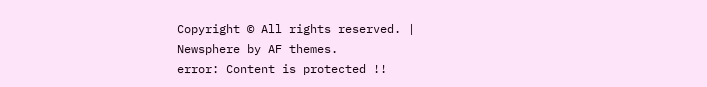Copyright © All rights reserved. | Newsphere by AF themes.
error: Content is protected !!